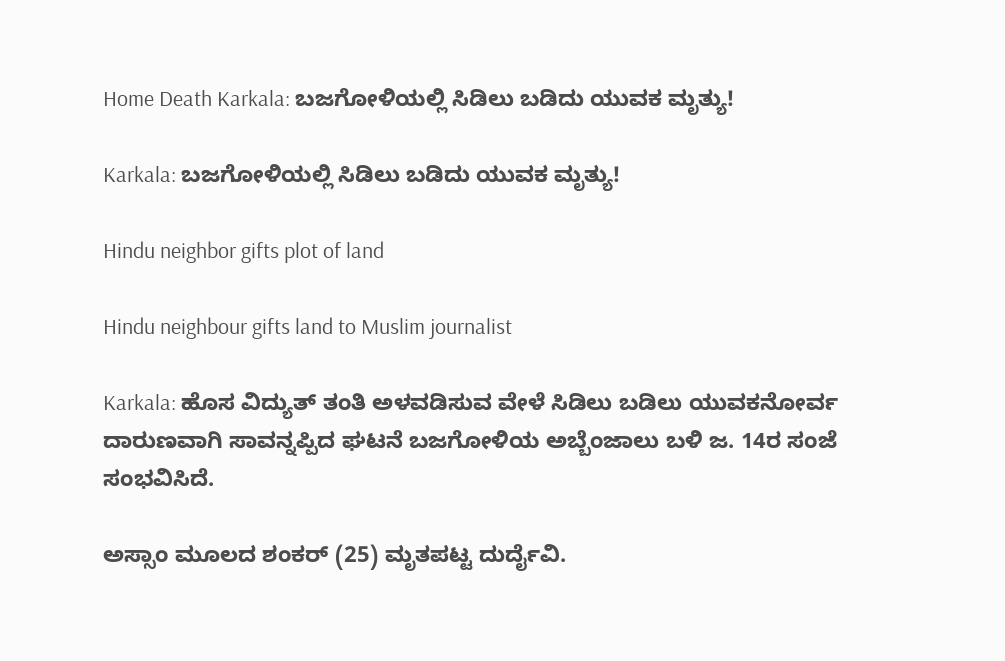Home Death Karkala: ಬಜಗೋಳಿಯಲ್ಲಿ ಸಿಡಿಲು ಬಡಿದು ಯುವಕ ಮೃತ್ಯು!

Karkala: ಬಜಗೋಳಿಯಲ್ಲಿ ಸಿಡಿಲು ಬಡಿದು ಯುವಕ ಮೃತ್ಯು!

Hindu neighbor gifts plot of land

Hindu neighbour gifts land to Muslim journalist

Karkala: ಹೊಸ ವಿದ್ಯುತ್‌ ತಂತಿ ಅಳವಡಿಸುವ ವೇಳೆ ಸಿಡಿಲು ಬಡಿಲು ಯುವಕನೋರ್ವ ದಾರುಣವಾಗಿ ಸಾವನ್ನಪ್ಪಿದ ಘಟನೆ ಬಜಗೋಳಿಯ ಅಬ್ಬೆಂಜಾಲು ಬಳಿ ಜ. 14ರ ಸಂಜೆ ಸಂಭವಿಸಿದೆ.

ಅಸ್ಸಾಂ ಮೂಲದ ಶಂಕರ್‌ (25) ಮೃತಪಟ್ಟ ದುರ್ದೈವಿ.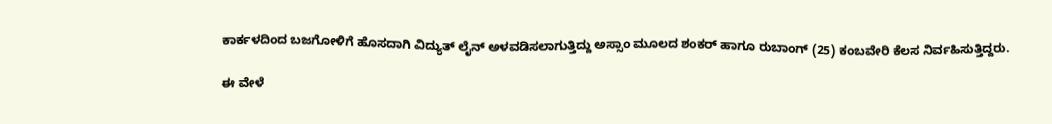ಕಾರ್ಕಳದಿಂದ ಬಜಗೋಳಿಗೆ ಹೊಸದಾಗಿ ವಿದ್ಯುತ್‌ ಲೈನ್‌ ಅಳವಡಿಸಲಾಗುತ್ತಿದ್ದು ಅಸ್ಸಾಂ ಮೂಲದ ಶಂಕರ್‌ ಹಾಗೂ ರುಬಾಂಗ್‌ (25) ಕಂಬವೇರಿ ಕೆಲಸ ನಿರ್ವಹಿಸುತ್ತಿದ್ದರು.

ಈ ವೇಳೆ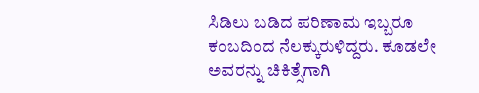ಸಿಡಿಲು ಬಡಿದ ಪರಿಣಾಮ ಇಬ್ಬರೂ ಕಂಬದಿಂದ ನೆಲಕ್ಕುರುಳಿದ್ದರು. ಕೂಡಲೇ ಅವರನ್ನು ಚಿಕಿತ್ಸೆಗಾಗಿ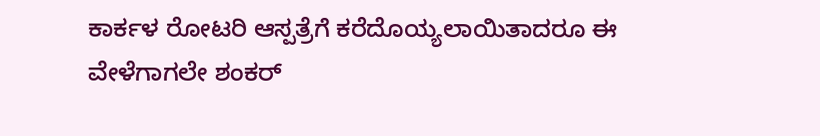ಕಾರ್ಕಳ ರೋಟರಿ ಆಸ್ಪತ್ರೆಗೆ ಕರೆದೊಯ್ಯಲಾಯಿತಾದರೂ ಈ ವೇಳೆಗಾಗಲೇ ಶಂಕರ್‌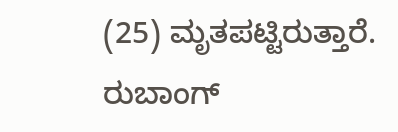(25) ಮೃತಪಟ್ಟಿರುತ್ತಾರೆ. ರುಬಾಂಗ್‌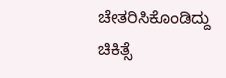ಚೇತರಿಸಿಕೊಂಡಿದ್ದು ಚಿಕಿತ್ಸೆ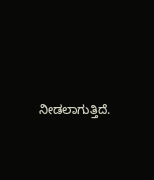ನೀಡಲಾಗುತ್ತಿದೆ.